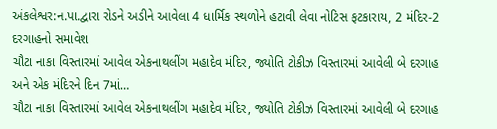અંકલેશ્વર:ન.પા.દ્વારા રોડને અડીને આવેલા 4 ધાર્મિક સ્થળોને હટાવી લેવા નોટિસ ફટકારાય, 2 મંદિર-2 દરગાહનો સમાવેશ
ચૌટા નાકા વિસ્તારમાં આવેલ એકનાથલીંગ મહાદેવ મંદિર, જ્યોતિ ટોકીઝ વિસ્તારમાં આવેલી બે દરગાહ અને એક મંદિરને દિન 7માં…
ચૌટા નાકા વિસ્તારમાં આવેલ એકનાથલીંગ મહાદેવ મંદિર, જ્યોતિ ટોકીઝ વિસ્તારમાં આવેલી બે દરગાહ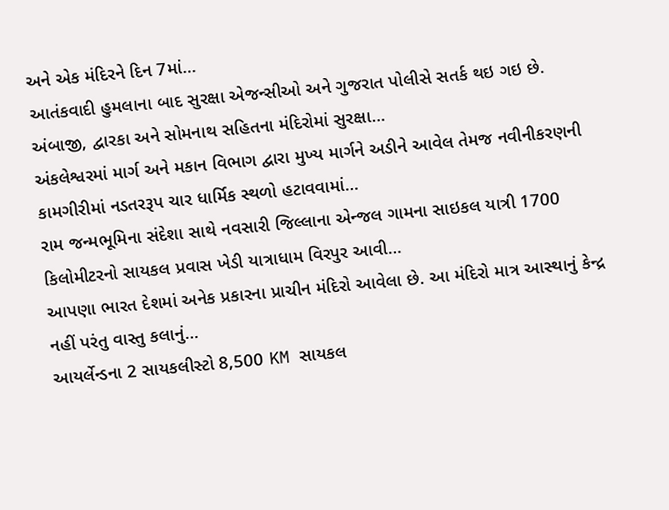અને એક મંદિરને દિન 7માં…
આતંકવાદી હુમલાના બાદ સુરક્ષા એજન્સીઓ અને ગુજરાત પોલીસે સતર્ક થઇ ગઇ છે. અંબાજી, દ્વારકા અને સોમનાથ સહિતના મંદિરોમાં સુરક્ષા…
અંકલેશ્વરમાં માર્ગ અને મકાન વિભાગ દ્વારા મુખ્ય માર્ગને અડીને આવેલ તેમજ નવીનીકરણની કામગીરીમાં નડતરરૂપ ચાર ધાર્મિક સ્થળો હટાવવામાં…
રામ જન્મભૂમિના સંદેશા સાથે નવસારી જિલ્લાના એન્જલ ગામના સાઇકલ યાત્રી 1700 કિલોમીટરનો સાયકલ પ્રવાસ ખેડી યાત્રાધામ વિરપુર આવી…
આપણા ભારત દેશમાં અનેક પ્રકારના પ્રાચીન મંદિરો આવેલા છે. આ મંદિરો માત્ર આસ્થાનું કેન્દ્ર નહીં પરંતુ વાસ્તુ કલાનું…
આયર્લેન્ડના 2 સાયકલીસ્ટો 8,500 KM સાયકલ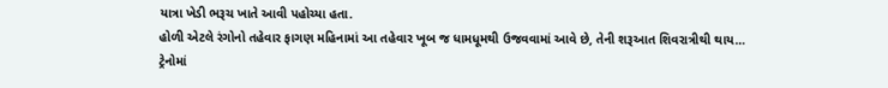યાત્રા ખેડી ભરૂચ ખાતે આવી પહોચ્યા હતા.
હોળી એટલે રંગોનો તહેવાર ફાગણ મહિનામાં આ તહેવાર ખૂબ જ ધામધૂમથી ઉજવવામાં આવે છે, તેની શરૂઆત શિવરાત્રીથી થાય…
ટ્રેનોમાં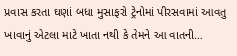પ્રવાસ કરતા ઘણાં બધા મુસાફરો ટ્રેનોમાં પીરસવામાં આવતુ ખાવાનું એટલા માટે ખાતા નથી કે તેમને આ વાતની…